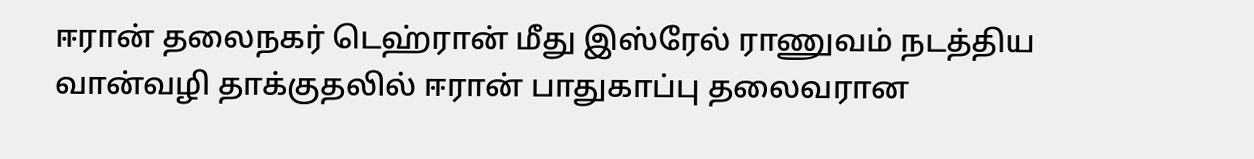ஈரான் தலைநகர் டெஹ்ரான் மீது இஸ்ரேல் ராணுவம் நடத்திய வான்வழி தாக்குதலில் ஈரான் பாதுகாப்பு தலைவரான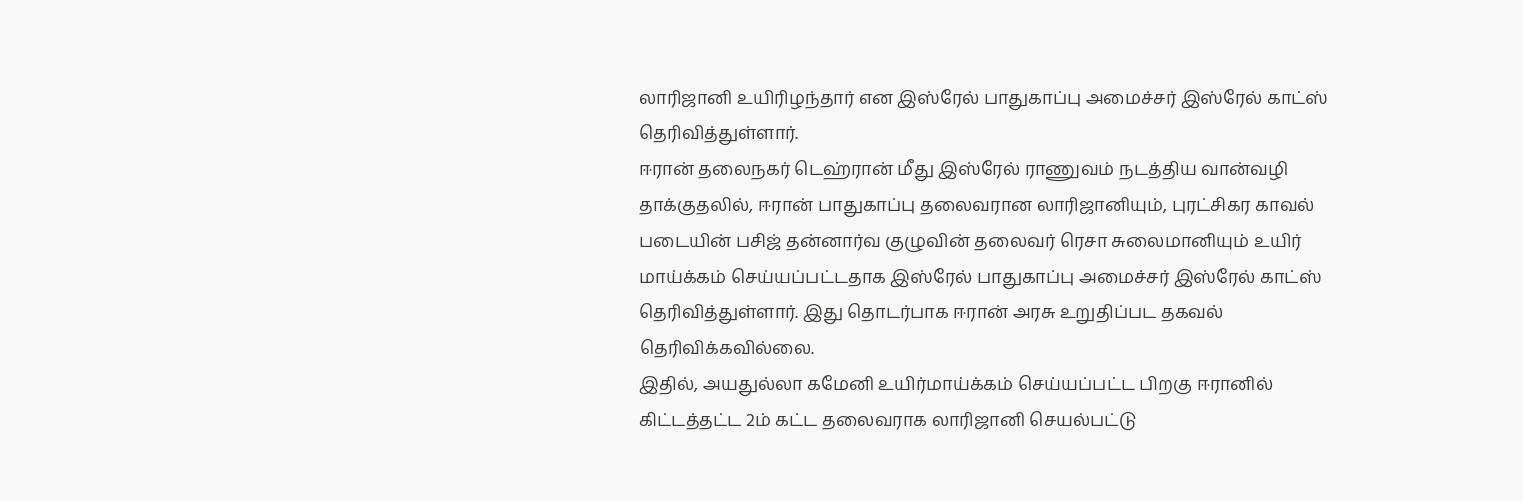லாரிஜானி உயிரிழந்தார் என இஸ்ரேல் பாதுகாப்பு அமைச்சர் இஸ்ரேல் காட்ஸ் தெரிவித்துள்ளார்.
ஈரான் தலைநகர் டெஹ்ரான் மீது இஸ்ரேல் ராணுவம் நடத்திய வான்வழி தாக்குதலில், ஈரான் பாதுகாப்பு தலைவரான லாரிஜானியும், புரட்சிகர காவல் படையின் பசிஜ் தன்னார்வ குழுவின் தலைவர் ரெசா சுலைமானியும் உயிர் மாய்க்கம் செய்யப்பட்டதாக இஸ்ரேல் பாதுகாப்பு அமைச்சர் இஸ்ரேல் காட்ஸ் தெரிவித்துள்ளார். இது தொடர்பாக ஈரான் அரசு உறுதிப்பட தகவல் தெரிவிக்கவில்லை.
இதில், அயதுல்லா கமேனி உயிர்மாய்க்கம் செய்யப்பட்ட பிறகு ஈரானில் கிட்டத்தட்ட 2ம் கட்ட தலைவராக லாரிஜானி செயல்பட்டு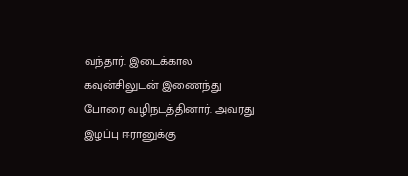வந்தார். இடைக்கால கவுன்சிலுடன் இணைந்து போரை வழிநடத்தினார். அவரது இழப்பு ஈரானுக்கு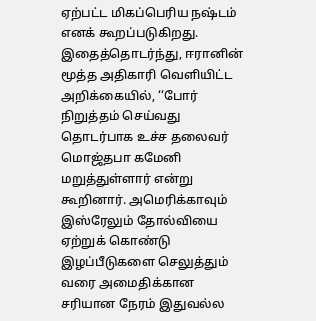ஏற்பட்ட மிகப்பெரிய நஷ்டம் எனக் கூறப்படுகிறது.
இதைத்தொடர்ந்து, ஈரானின் மூத்த அதிகாரி வெளியிட்ட அறிக்கையில், ‘‘போர் நிறுத்தம் செய்வது தொடர்பாக உச்ச தலைவர் மொஜ்தபா கமேனி மறுத்துள்ளார் என்று கூறினார். அமெரிக்காவும் இஸ்ரேலும் தோல்வியை ஏற்றுக் கொண்டு இழப்பீடுகளை செலுத்தும் வரை அமைதிக்கான சரியான நேரம் இதுவல்ல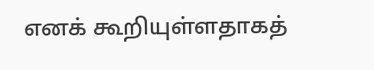எனக் கூறியுள்ளதாகத்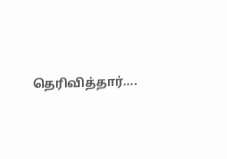தெரிவித்தார்….